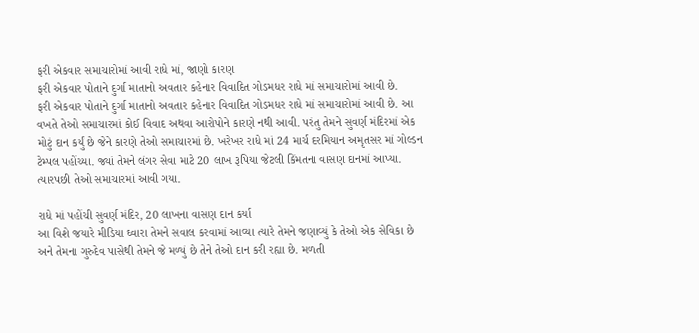ફરી એકવાર સમાચારોમાં આવી રાધે માં, જાણો કારણ
ફરી એકવાર પોતાને દુર્ગા માતાનો અવતાર કહેનાર વિવાદિત ગોડમધર રાધે માં સમાચારોમાં આવી છે.
ફરી એકવાર પોતાને દુર્ગા માતાનો અવતાર કહેનાર વિવાદિત ગોડમધર રાધે માં સમાચારોમાં આવી છે. આ વખતે તેઓ સમાચારમાં કોઈ વિવાદ અથવા આરોપોને કારણે નથી આવી. પરંતુ તેમને સુવર્ણ મંદિરમાં એક મોટું દાન કર્યું છે જેને કારણે તેઓ સમાચારમાં છે. ખરેખર રાધે માં 24 માર્ચ દરમિયાન અમૃતસર માં ગોલ્ડન ટેમ્પલ પહોંચ્યા. જ્યાં તેમને લંગર સેવા માટે 20 લાખ રૂપિયા જેટલી કિંમતના વાસણ દાનમાં આપ્યા. ત્યારપછી તેઓ સમાચારમાં આવી ગયા.

રાધે માં પહોંચી સુવર્ણ મંદિર, 20 લાખના વાસણ દાન કર્યા
આ વિશે જયારે મીડિયા ઘ્વારા તેમને સવાલ કરવામાં આવ્યા ત્યારે તેમને જણાવ્યું કે તેઓ એક સેવિકા છે અને તેમના ગુરુદેવ પાસેથી તેમને જે મળ્યું છે તેને તેઓ દાન કરી રહ્યા છે. મળતી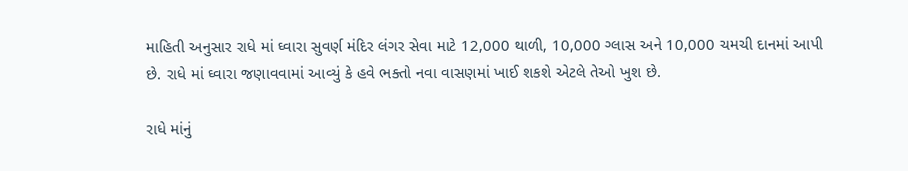માહિતી અનુસાર રાધે માં ઘ્વારા સુવર્ણ મંદિર લંગર સેવા માટે 12,000 થાળી, 10,000 ગ્લાસ અને 10,000 ચમચી દાનમાં આપી છે. રાધે માં ઘ્વારા જણાવવામાં આવ્યું કે હવે ભક્તો નવા વાસણમાં ખાઈ શકશે એટલે તેઓ ખુશ છે.

રાધે માંનું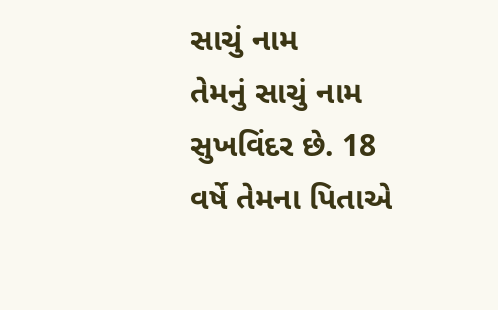સાચું નામ
તેમનું સાચું નામ સુખવિંદર છે. 18 વર્ષે તેમના પિતાએ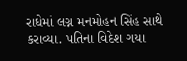રાધેમાં લગ્ન મનમોહન સિંહ સાથે કરાવ્યા. પતિના વિદેશ ગયા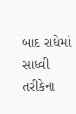બાદ રાધેમાં સાધ્વી તરીકેના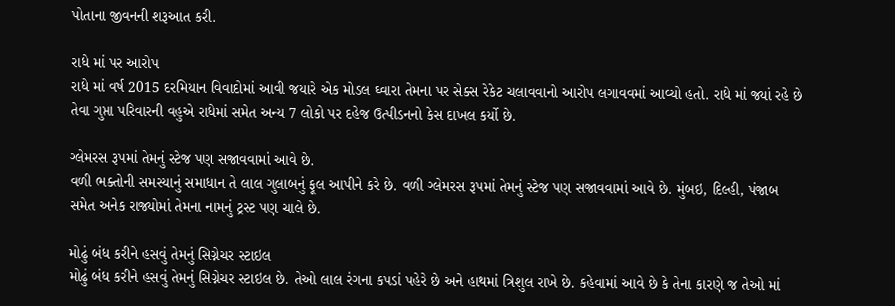પોતાના જીવનની શરૂઆત કરી.

રાધે માં પર આરોપ
રાધે માં વર્ષ 2015 દરમિયાન વિવાદોમાં આવી જયારે એક મોડલ ઘ્વારા તેમના પર સેક્સ રેકેટ ચલાવવાનો આરોપ લગાવવમાં આવ્યો હતો. રાધે માં જ્યાં રહે છે તેવા ગુપ્તા પરિવારની વહુએ રાધેમાં સમેત અન્ય 7 લોકો પર દહેજ ઉત્પીડનનો કેસ દાખલ કર્યો છે.

ગ્લેમરસ રૂપમાં તેમનું સ્ટેજ પણ સજાવવામાં આવે છે.
વળી ભક્તોની સમસ્યાનું સમાધાન તે લાલ ગુલાબનું ફૂલ આપીને કરે છે. વળી ગ્લેમરસ રૂપમાં તેમનું સ્ટેજ પણ સજાવવામાં આવે છે. મુંબઇ, દિલ્હી, પંજાબ સમેત અનેક રાજ્યોમાં તેમના નામનું ટ્રસ્ટ પણ ચાલે છે.

મોઢું બંધ કરીને હસવું તેમનું સિગ્નેચર સ્ટાઇલ
મોઢું બંધ કરીને હસવું તેમનું સિગ્નેચર સ્ટાઇલ છે. તેઓ લાલ રંગના કપડાં પહેરે છે અને હાથમાં ત્રિશુલ રાખે છે. કહેવામાં આવે છે કે તેના કારણે જ તેઓ માં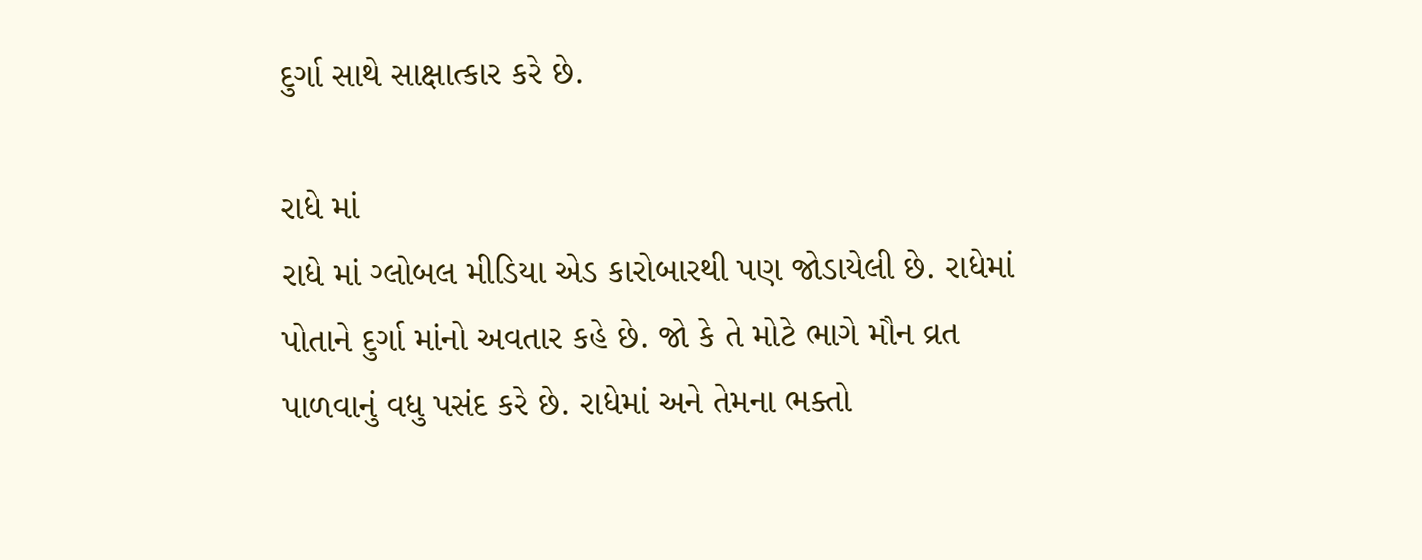દુર્ગા સાથે સાક્ષાત્કાર કરે છે.

રાધે માં
રાધે માં ગ્લોબલ મીડિયા એડ કારોબારથી પણ જોડાયેલી છે. રાધેમાં પોતાને દુર્ગા માંનો અવતાર કહે છે. જો કે તે મોટે ભાગે મૌન વ્રત પાળવાનું વધુ પસંદ કરે છે. રાધેમાં અને તેમના ભક્તો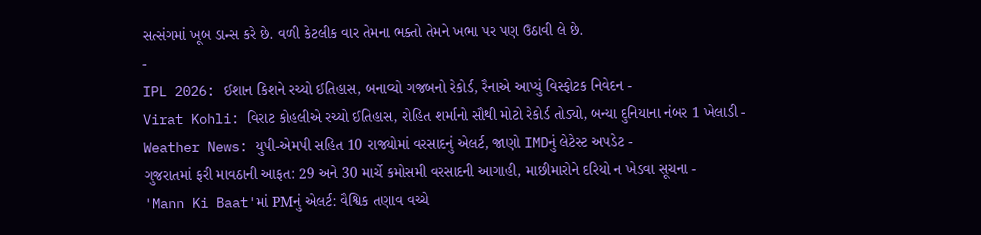સત્સંગમાં ખૂબ ડાન્સ કરે છે. વળી કેટલીક વાર તેમના ભક્તો તેમને ખભા પર પણ ઉઠાવી લે છે.
-
IPL 2026: ઈશાન કિશને રચ્યો ઈતિહાસ, બનાવ્યો ગજબનો રેકોર્ડ, રૈનાએ આપ્યું વિસ્ફોટક નિવેદન -
Virat Kohli: વિરાટ કોહલીએ રચ્યો ઈતિહાસ, રોહિત શર્માનો સૌથી મોટો રેકોર્ડ તોડ્યો, બન્યા દુનિયાના નંબર 1 ખેલાડી -
Weather News: યુપી-એમપી સહિત 10 રાજ્યોમાં વરસાદનું એલર્ટ, જાણો IMDનું લેટેસ્ટ અપડેટ -
ગુજરાતમાં ફરી માવઠાની આફત: 29 અને 30 માર્ચે કમોસમી વરસાદની આગાહી, માછીમારોને દરિયો ન ખેડવા સૂચના -
'Mann Ki Baat'માં PMનું એલર્ટ: વૈશ્વિક તણાવ વચ્ચે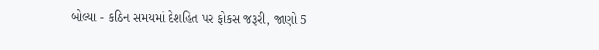બોલ્યા - કઠિન સમયમાં દેશહિત પર ફોકસ જરૂરી, જાણો 5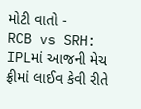મોટી વાતો -
RCB vs SRH: IPLમાં આજની મેચ ફ્રીમાં લાઈવ કેવી રીતે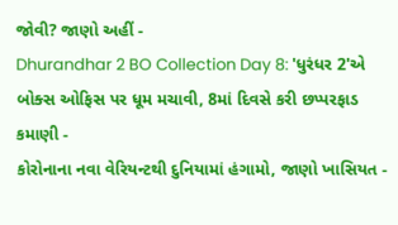જોવી? જાણો અહીં -
Dhurandhar 2 BO Collection Day 8: 'ધુરંધર 2'એ બોક્સ ઓફિસ પર ધૂમ મચાવી, 8માં દિવસે કરી છપ્પરફાડ કમાણી -
કોરોનાના નવા વેરિયન્ટથી દુનિયામાં હંગામો, જાણો ખાસિયત -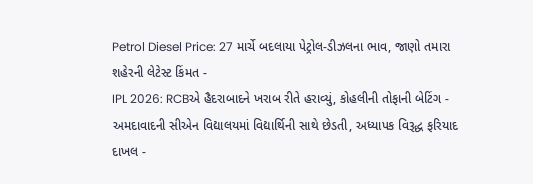Petrol Diesel Price: 27 માર્ચે બદલાયા પેટ્રોલ-ડીઝલના ભાવ, જાણો તમારા શહેરની લેટેસ્ટ કિંમત -
IPL 2026: RCBએ હૈદરાબાદને ખરાબ રીતે હરાવ્યું, કોહલીની તોફાની બેટિંગ -
અમદાવાદની સીએન વિદ્યાલયમાં વિદ્યાર્થિની સાથે છેડતી, અધ્યાપક વિરૂદ્ધ ફરિયાદ દાખલ -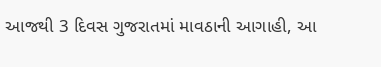આજથી 3 દિવસ ગુજરાતમાં માવઠાની આગાહી, આ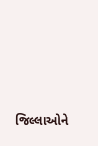જિલ્લાઓને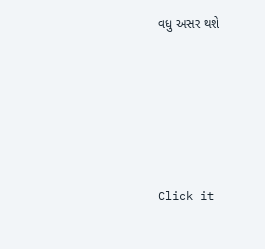વધુ અસર થશે








Click it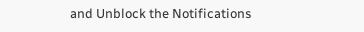and Unblock the Notifications